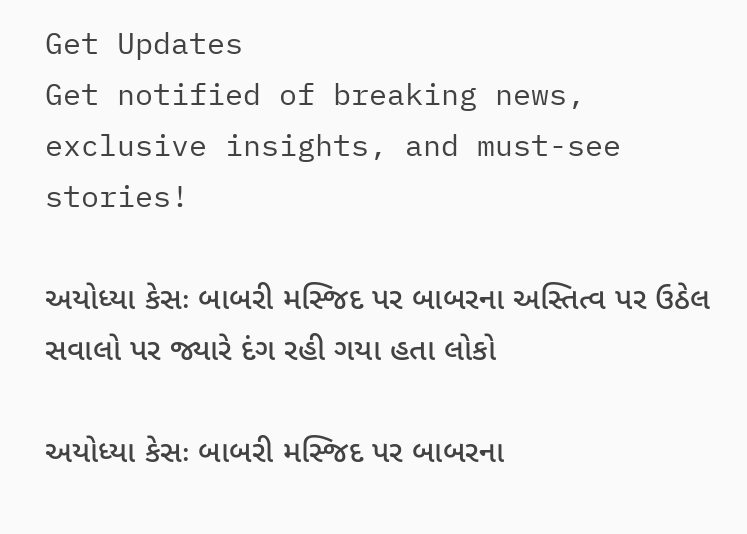Get Updates
Get notified of breaking news, exclusive insights, and must-see stories!

અયોધ્યા કેસઃ બાબરી મસ્જિદ પર બાબરના અસ્તિત્વ પર ઉઠેલ સવાલો પર જ્યારે દંગ રહી ગયા હતા લોકો

અયોધ્યા કેસઃ બાબરી મસ્જિદ પર બાબરના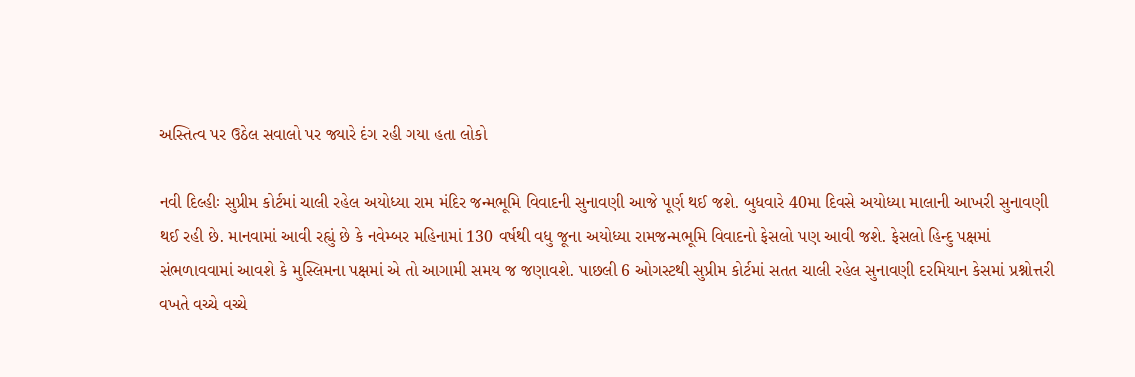અસ્તિત્વ પર ઉઠેલ સવાલો પર જ્યારે દંગ રહી ગયા હતા લોકો

નવી દિલ્હીઃ સુપ્રીમ કોર્ટમાં ચાલી રહેલ અયોધ્યા રામ મંદિર જન્મભૂમિ વિવાદની સુનાવણી આજે પૂર્ણ થઈ જશે. બુધવારે 40મા દિવસે અયોધ્યા માલાની આખરી સુનાવણી થઈ રહી છે. માનવામાં આવી રહ્યું છે કે નવેમ્બર મહિનામાં 130 વર્ષથી વધુ જૂના અયોધ્યા રામજન્મભૂમિ વિવાદનો ફેસલો પણ આવી જશે. ફેસલો હિન્દુ પક્ષમાં સંભળાવવામાં આવશે કે મુસ્લિમના પક્ષમાં એ તો આગામી સમય જ જણાવશે. પાછલી 6 ઓગસ્ટથી સુપ્રીમ કોર્ટમાં સતત ચાલી રહેલ સુનાવણી દરમિયાન કેસમાં પ્રશ્નોત્તરી વખતે વચ્ચે વચ્ચે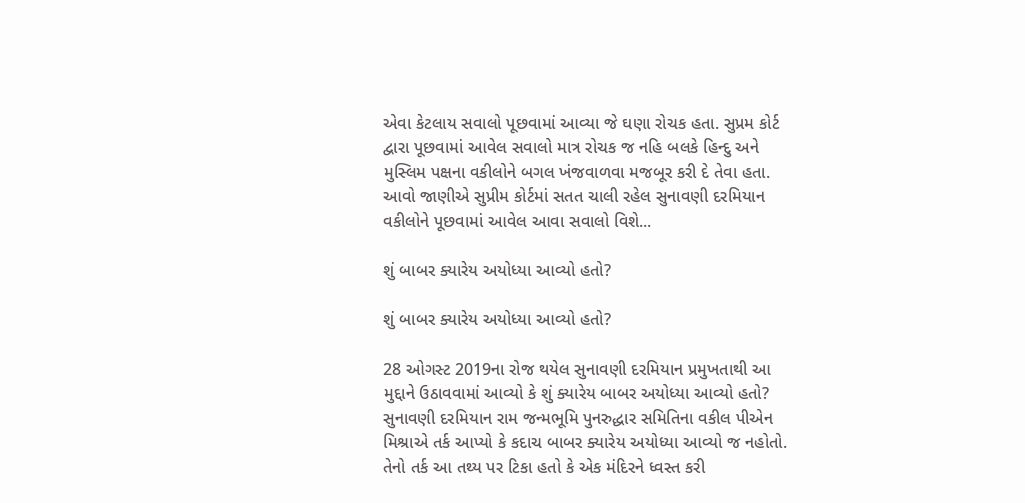એવા કેટલાય સવાલો પૂછવામાં આવ્યા જે ઘણા રોચક હતા. સુપ્રમ કોર્ટ દ્વારા પૂછવામાં આવેલ સવાલો માત્ર રોચક જ નહિ બલકે હિન્દુ અને મુસ્લિમ પક્ષના વકીલોને બગલ ખંજવાળવા મજબૂર કરી દે તેવા હતા. આવો જાણીએ સુપ્રીમ કોર્ટમાં સતત ચાલી રહેલ સુનાવણી દરમિયાન વકીલોને પૂછવામાં આવેલ આવા સવાલો વિશે...

શું બાબર ક્યારેય અયોધ્યા આવ્યો હતો?

શું બાબર ક્યારેય અયોધ્યા આવ્યો હતો?

28 ઓગસ્ટ 2019ના રોજ થયેલ સુનાવણી દરમિયાન પ્રમુખતાથી આ મુદ્દાને ઉઠાવવામાં આવ્યો કે શું ક્યારેય બાબર અયોધ્યા આવ્યો હતો? સુનાવણી દરમિયાન રામ જન્મભૂમિ પુનરુદ્ધાર સમિતિના વકીલ પીએન મિશ્રાએ તર્ક આપ્યો કે કદાચ બાબર ક્યારેય અયોધ્યા આવ્યો જ નહોતો. તેનો તર્ક આ તથ્ય પર ટિકા હતો કે એક મંદિરને ધ્વસ્ત કરી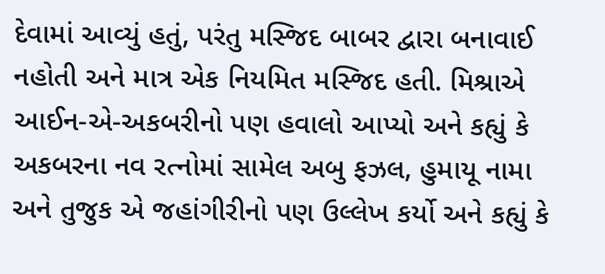દેવામાં આવ્યું હતું, પરંતુ મસ્જિદ બાબર દ્વારા બનાવાઈ નહોતી અને માત્ર એક નિયમિત મસ્જિદ હતી. મિશ્રાએ આઈન-એ-અકબરીનો પણ હવાલો આપ્યો અને કહ્યું કે અકબરના નવ રત્નોમાં સામેલ અબુ ફઝલ, હુમાયૂ નામા અને તુજુક એ જહાંગીરીનો પણ ઉલ્લેખ કર્યો અને કહ્યું કે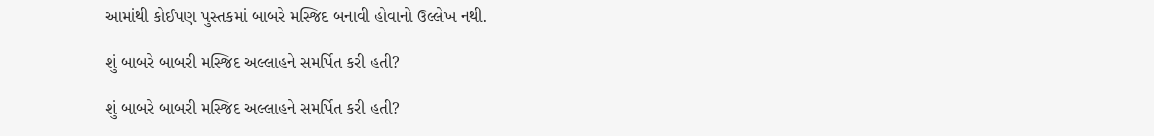આમાંથી કોઈપણ પુસ્તકમાં બાબરે મસ્જિદ બનાવી હોવાનો ઉલ્લેખ નથી.

શું બાબરે બાબરી મસ્જિદ અલ્લાહને સમર્પિત કરી હતી?

શું બાબરે બાબરી મસ્જિદ અલ્લાહને સમર્પિત કરી હતી?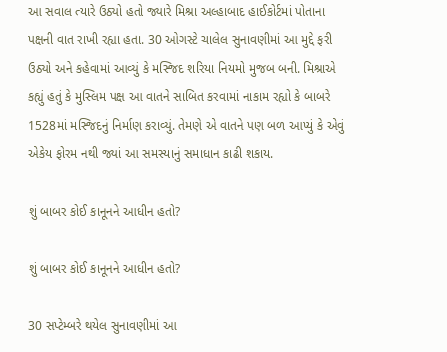આ સવાલ ત્યારે ઉઠ્યો હતો જ્યારે મિશ્રા અલ્હાબાદ હાઈકોર્ટમાં પોતાના પક્ષની વાત રાખી રહ્યા હતા. 30 ઓગસ્ટે ચાલેલ સુનાવણીમાં આ મુદ્દે ફરી ઉઠ્યો અને કહેવામાં આવ્યું કે મસ્જિદ શરિયા નિયમો મુજબ બની. મિશ્રાએ કહ્યું હતું કે મુસ્લિમ પક્ષ આ વાતને સાબિત કરવામાં નાકામ રહ્યો કે બાબરે 1528માં મસ્જિદનું નિર્માણ કરાવ્યું. તેમણે એ વાતને પણ બળ આપ્યું કે એવું એકેય ફોરમ નથી જ્યાં આ સમસ્યાનું સમાધાન કાઢી શકાય.

શું બાબર કોઈ કાનૂનને આધીન હતો?

શું બાબર કોઈ કાનૂનને આધીન હતો?

30 સપ્ટેમ્બરે થયેલ સુનાવણીમાં આ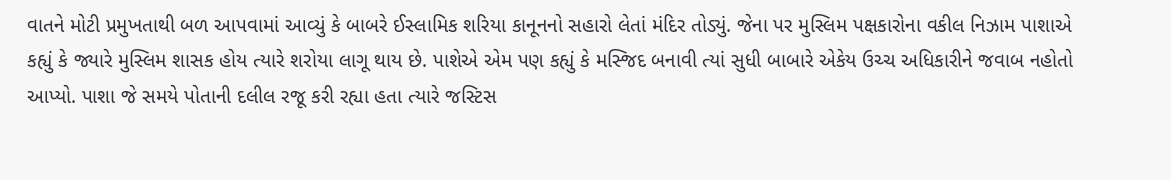વાતને મોટી પ્રમુખતાથી બળ આપવામાં આવ્યું કે બાબરે ઈસ્લામિક શરિયા કાનૂનનો સહારો લેતાં મંદિર તોડ્યું. જેના પર મુસ્લિમ પક્ષકારોના વકીલ નિઝામ પાશાએ કહ્યું કે જ્યારે મુસ્લિમ શાસક હોય ત્યારે શરોયા લાગૂ થાય છે. પાશેએ એમ પણ કહ્યું કે મસ્જિદ બનાવી ત્યાં સુધી બાબારે એકેય ઉચ્ચ અધિકારીને જવાબ નહોતો આપ્યો. પાશા જે સમયે પોતાની દલીલ રજૂ કરી રહ્યા હતા ત્યારે જસ્ટિસ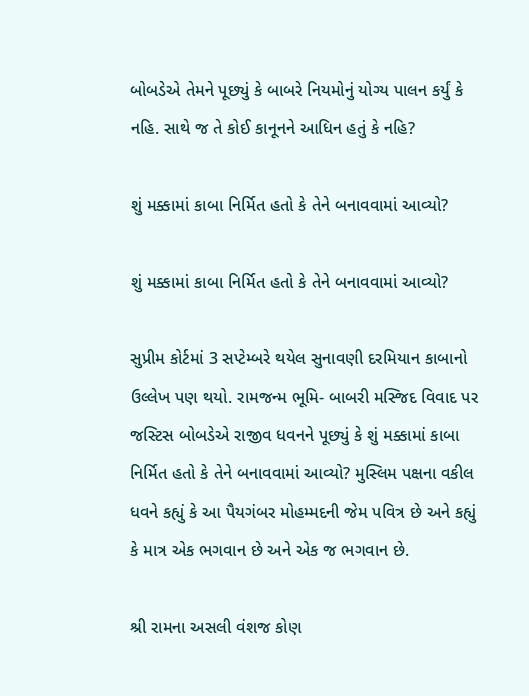બોબડેએ તેમને પૂછ્યું કે બાબરે નિયમોનું યોગ્ય પાલન કર્યું કે નહિ. સાથે જ તે કોઈ કાનૂનને આધિન હતું કે નહિ?

શું મક્કામાં કાબા નિર્મિત હતો કે તેને બનાવવામાં આવ્યો?

શું મક્કામાં કાબા નિર્મિત હતો કે તેને બનાવવામાં આવ્યો?

સુપ્રીમ કોર્ટમાં 3 સપ્ટેમ્બરે થયેલ સુનાવણી દરમિયાન કાબાનો ઉલ્લેખ પણ થયો. રામજન્મ ભૂમિ- બાબરી મસ્જિદ વિવાદ પર જસ્ટિસ બોબડેએ રાજીવ ધવનને પૂછ્યું કે શું મક્કામાં કાબા નિર્મિત હતો કે તેને બનાવવામાં આવ્યો? મુસ્લિમ પક્ષના વકીલ ધવને કહ્યું કે આ પૈયગંબર મોહમ્મદની જેમ પવિત્ર છે અને કહ્યું કે માત્ર એક ભગવાન છે અને એક જ ભગવાન છે.

શ્રી રામના અસલી વંશજ કોણ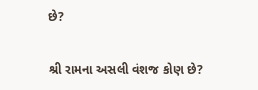છે?

શ્રી રામના અસલી વંશજ કોણ છે?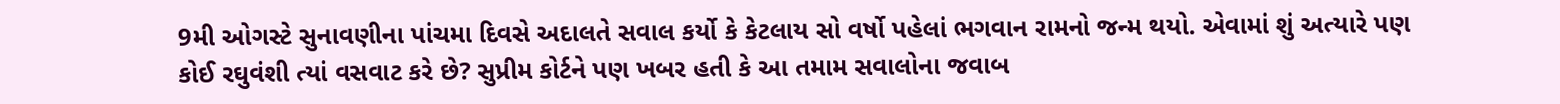9મી ઓગસ્ટે સુનાવણીના પાંચમા દિવસે અદાલતે સવાલ કર્યો કે કેટલાય સો વર્ષો પહેલાં ભગવાન રામનો જન્મ થયો. એવામાં શું અત્યારે પણ કોઈ રઘુવંશી ત્યાં વસવાટ કરે છે? સુપ્રીમ કોર્ટને પણ ખબર હતી કે આ તમામ સવાલોના જવાબ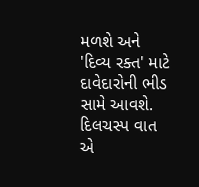મળશે અને 'દિવ્ય રક્ત' માટે દાવેદારોની ભીડ સામે આવશે. દિલચસ્પ વાત એ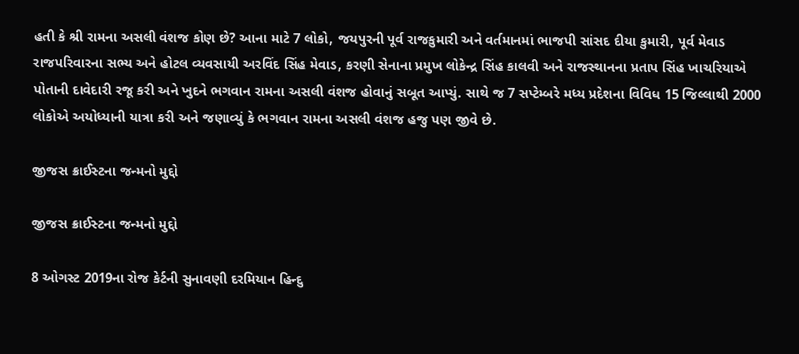હતી કે શ્રી રામના અસલી વંશજ કોણ છે? આના માટે 7 લોકો, જયપુરની પૂર્વ રાજકુમારી અને વર્તમાનમાં ભાજપી સાંસદ દીયા કુમારી, પૂર્વ મેવાડ રાજપરિવારના સભ્ય અને હોટલ વ્યવસાયી અરવિંદ સિંહ મેવાડ, કરણી સેનાના પ્રમુખ લોકેન્દ્ર સિંહ કાલવી અને રાજસ્થાનના પ્રતાપ સિંહ ખાચરિયાએ પોતાની દાવેદારી રજૂ કરી અને ખુદને ભગવાન રામના અસલી વંશજ હોવાનું સબૂત આપ્યું. સાથે જ 7 સપ્ટેમ્બરે મધ્ય પ્રદેશના વિવિધ 15 જિલ્લાથી 2000 લોકોએ અયોધ્યાની યાત્રા કરી અને જણાવ્યું કે ભગવાન રામના અસલી વંશજ હજુ પણ જીવે છે.

જીજસ ક્રાઈસ્ટના જન્મનો મુદ્દો

જીજસ ક્રાઈસ્ટના જન્મનો મુદ્દો

8 ઓગસ્ટ 2019ના રોજ કેર્ટની સુનાવણી દરમિયાન હિન્દુ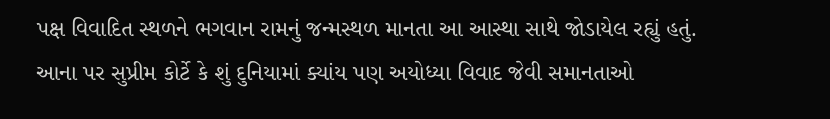પક્ષ વિવાદિત સ્થળને ભગવાન રામનું જન્મસ્થળ માનતા આ આસ્થા સાથે જોડાયેલ રહ્યું હતું. આના પર સુપ્રીમ કોર્ટે કે શું દુનિયામાં ક્યાંય પણ અયોધ્યા વિવાદ જેવી સમાનતાઓ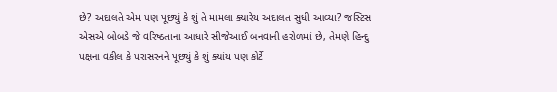છે? અદાલતે એમ પણ પૂછ્યું કે શું તે મામલા ક્યારેય અદાલત સુધી આવ્યા? જસ્ટિસ એસએ બોબડે જે વરિષ્ઠતાના આધારે સીજેઆઈ બનવાની હરોળમાં છે, તેમણે હિન્દુ પક્ષના વકીલ કે પરાસરનને પૂછ્યું કે શું ક્યાંય પણ કોર્ટે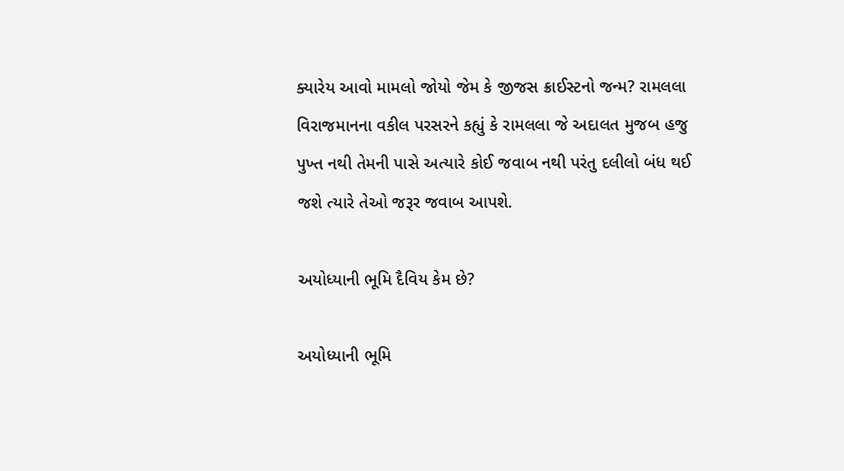ક્યારેય આવો મામલો જોયો જેમ કે જીજસ ક્રાઈસ્ટનો જન્મ? રામલલા વિરાજમાનના વકીલ પરસરને કહ્યું કે રામલલા જે અદાલત મુજબ હજુ પુખ્ત નથી તેમની પાસે અત્યારે કોઈ જવાબ નથી પરંતુ દલીલો બંધ થઈ જશે ત્યારે તેઓ જરૂર જવાબ આપશે.

અયોધ્યાની ભૂમિ દૈવિય કેમ છે?

અયોધ્યાની ભૂમિ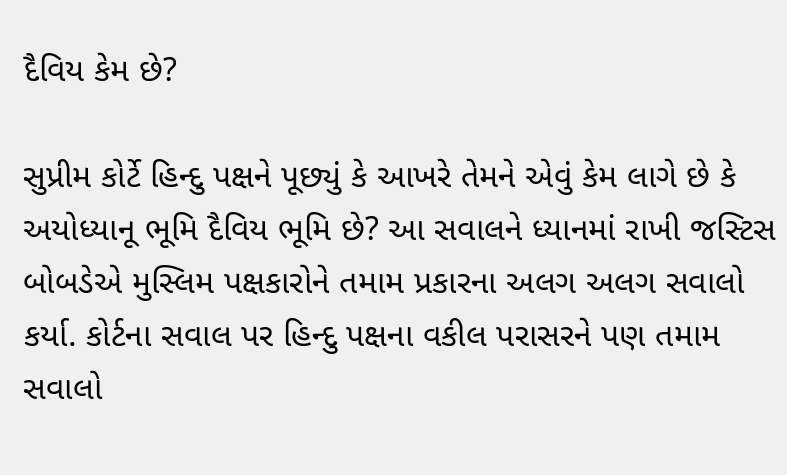દૈવિય કેમ છે?

સુપ્રીમ કોર્ટે હિન્દુ પક્ષને પૂછ્યું કે આખરે તેમને એવું કેમ લાગે છે કે અયોધ્યાનૂ ભૂમિ દૈવિય ભૂમિ છે? આ સવાલને ધ્યાનમાં રાખી જસ્ટિસ બોબડેએ મુસ્લિમ પક્ષકારોને તમામ પ્રકારના અલગ અલગ સવાલો કર્યા. કોર્ટના સવાલ પર હિન્દુ પક્ષના વકીલ પરાસરને પણ તમામ સવાલો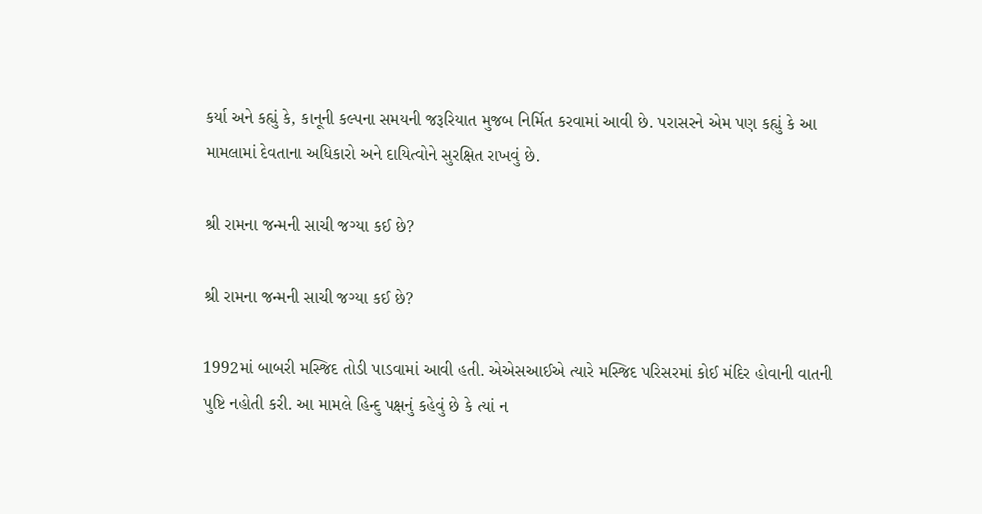કર્યા અને કહ્યું કે, કાનૂની કલ્પના સમયની જરૂરિયાત મુજબ નિર્મિત કરવામાં આવી છે. પરાસરને એમ પણ કહ્યું કે આ મામલામાં દેવતાના અધિકારો અને દાયિત્વોને સુરક્ષિત રાખવું છે.

શ્રી રામના જન્મની સાચી જગ્યા કઈ છે?

શ્રી રામના જન્મની સાચી જગ્યા કઈ છે?

1992માં બાબરી મસ્જિદ તોડી પાડવામાં આવી હતી. એએસઆઈએ ત્યારે મસ્જિદ પરિસરમાં કોઈ મંદિર હોવાની વાતની પુષ્ટિ નહોતી કરી. આ મામલે હિન્દુ પક્ષનું કહેવું છે કે ત્યાં ન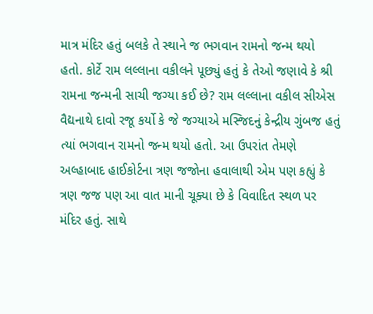માત્ર મંદિર હતું બલકે તે સ્થાને જ ભગવાન રામનો જન્મ થયો હતો. કોર્ટે રામ લલ્લાના વકીલને પૂછ્યું હતું કે તેઓ જણાવે કે શ્રી રામના જન્મની સાચી જગ્યા કઈ છે? રામ લલ્લાના વકીલ સીએસ વૈદ્યનાથે દાવો રજૂ કર્યો કે જે જગ્યાએ મસ્જિદનું કેન્દ્રીય ગુંબજ હતું ત્યાં ભગવાન રામનો જન્મ થયો હતો. આ ઉપરાંત તેમણે અલ્હાબાદ હાઈકોર્ટના ત્રણ જજોના હવાલાથી એમ પણ કહ્યું કે ત્રણ જજ પણ આ વાત માની ચૂક્યા છે કે વિવાદિત સ્થળ પર મંદિર હતું. સાથે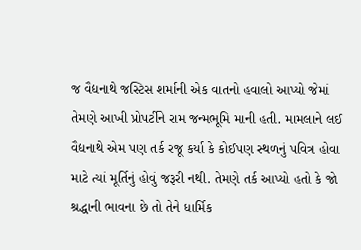જ વૈદ્યનાથે જસ્ટિસ શર્માની એક વાતનો હવાલો આપ્યો જેમાં તેમણે આખી પ્રોપર્ટીને રામ જન્મભૂમિ માની હતી. મામલાને લઈ વૈદ્યનાથે એમ પણ તર્ક રજૂ કર્યા કે કોઈપણ સ્થળનું પવિત્ર હોવા માટે ત્યાં મૂર્તિનું હોવું જરૂરી નથી. તેમણે તર્ક આપ્યો હતો કે જો શ્રદ્ધાની ભાવના છે તો તેને ધાર્મિક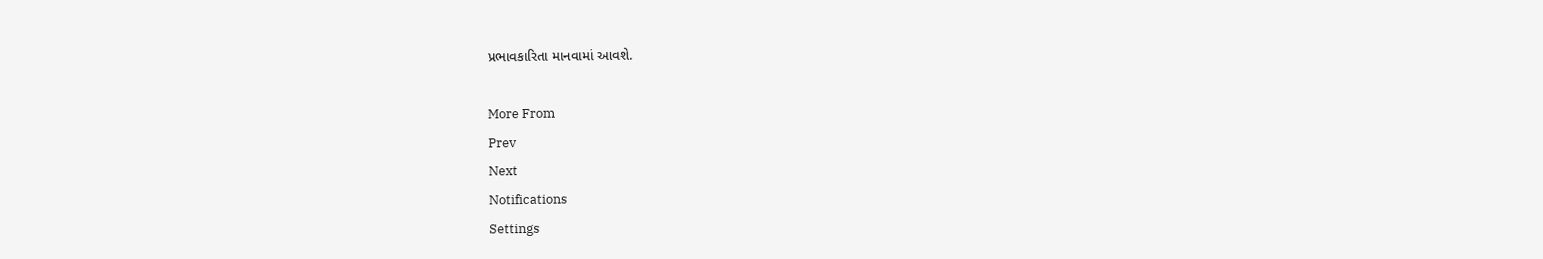પ્રભાવકારિતા માનવામાં આવશે.

More From
Prev
Next
Notifications
Settings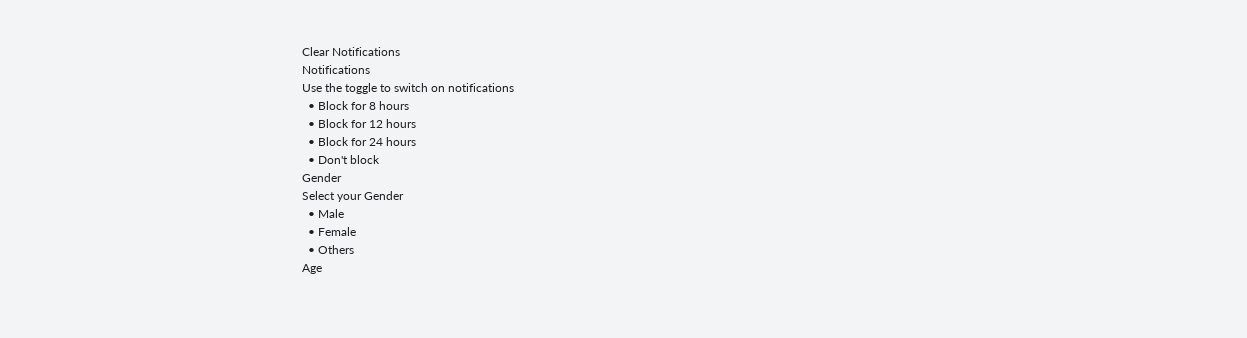Clear Notifications
Notifications
Use the toggle to switch on notifications
  • Block for 8 hours
  • Block for 12 hours
  • Block for 24 hours
  • Don't block
Gender
Select your Gender
  • Male
  • Female
  • Others
Age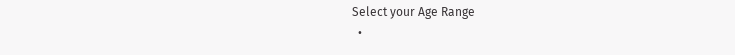Select your Age Range
  •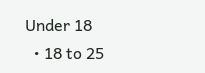Under 18
  • 18 to 25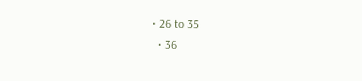• 26 to 35
  • 36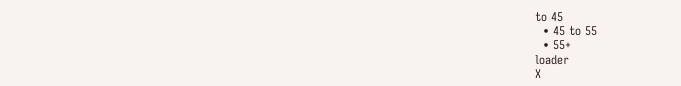to 45
  • 45 to 55
  • 55+
loader
X